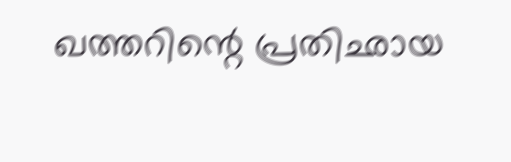ഖത്തറിന്റെ പ്രതിഛായ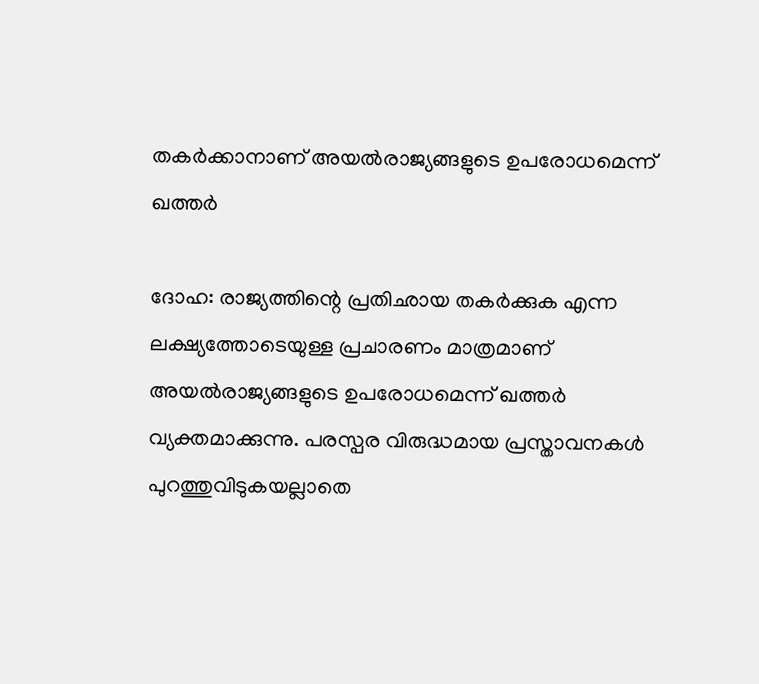തകര്‍ക്കാനാണ് അയല്‍രാജ്യങ്ങളുടെ ഉപരോധമെന്ന് ഖത്തര്‍

ദോഹ: രാജ്യത്തിന്റെ പ്രതിഛായ തകര്‍ക്കുക എന്ന ലക്ഷ്യത്തോടെയുള്ള പ്രചാരണം മാത്രമാണ് അയല്‍രാജ്യങ്ങളുടെ ഉപരോധമെന്ന് ഖത്തര്‍ വ്യക്തമാക്കുന്നു. പരസ്പര വിരുദ്ധമായ പ്രസ്താവനകള്‍ പുറത്തുവിടുകയല്ലാതെ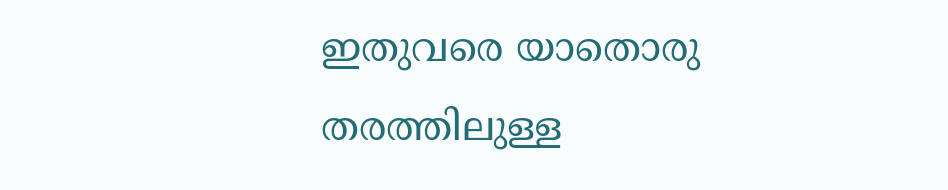ഇതുവരെ യാതൊരു തരത്തിലുള്ള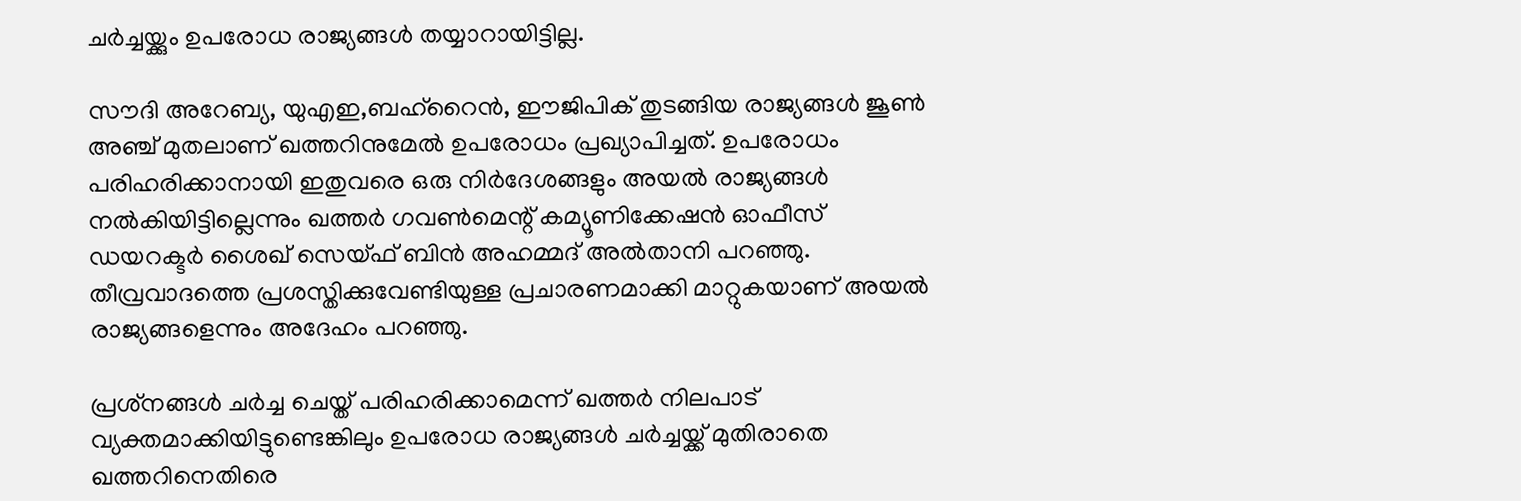ചര്‍ച്ചയ്ക്കും ഉപരോധ രാജ്യങ്ങള്‍ തയ്യാറായിട്ടില്ല.

സൗദി അറേബ്യ, യുഎഇ,ബഹ്‌റൈന്‍, ഈജിപിക് തുടങ്ങിയ രാജ്യങ്ങള്‍ ജൂണ്‍ അഞ്ച് മുതലാണ് ഖത്തറിനുമേല്‍ ഉപരോധം പ്രഖ്യാപിച്ചത്. ഉപരോധം പരിഹരിക്കാനായി ഇതുവരെ ഒരു നിര്‍ദേശങ്ങളും അയല്‍ രാജ്യങ്ങള്‍ നല്‍കിയിട്ടില്ലെന്നും ഖത്തര്‍ ഗവണ്‍മെന്റ് കമ്യൂണിക്കേഷന്‍ ഓഫീസ് ഡയറക്ടര്‍ ശൈഖ് സെയ്ഫ് ബിന്‍ അഹമ്മദ് അല്‍താനി പറഞ്ഞു. തീവ്രവാദത്തെ പ്രശസ്തിക്കുവേണ്ടിയുള്ള പ്രചാരണമാക്കി മാറ്റുകയാണ് അയല്‍ രാജ്യങ്ങളെന്നും അദേഹം പറഞ്ഞു.

പ്രശ്‌നങ്ങള്‍ ചര്‍ച്ച ചെയ്ത് പരിഹരിക്കാമെന്ന് ഖത്തര്‍ നിലപാട് വ്യക്തമാക്കിയിട്ടുണ്ടെങ്കിലും ഉപരോധ രാജ്യങ്ങള്‍ ചര്‍ച്ചയ്ക്ക് മുതിരാതെ ഖത്തറിനെതിരെ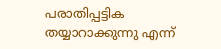പരാതിപ്പട്ടിക തയ്യാറാക്കുന്നു എന്ന്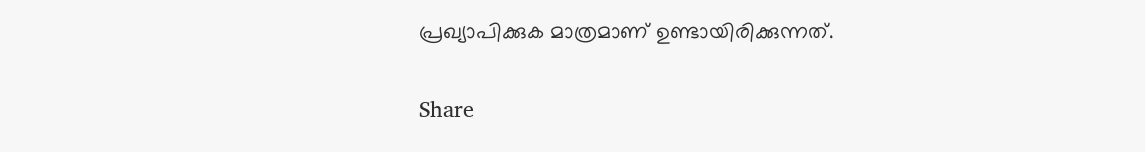പ്രഖ്യാപിക്കുക മാത്രമാണ് ഉണ്ടായിരിക്കുന്നത്.

Share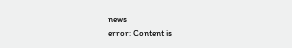news
error: Content is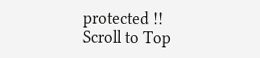protected !!
Scroll to Top